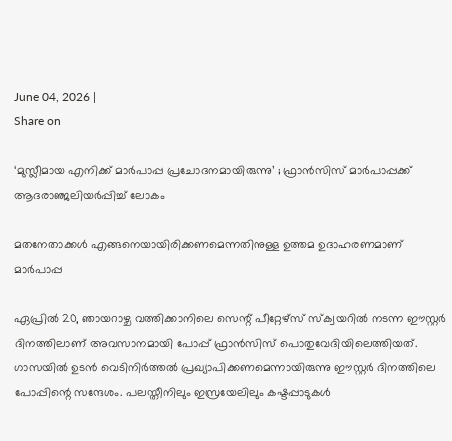June 04, 2026 |
Share on

‘മുസ്ലീമായ എനിക്ക് മാർപാപ്പ പ്രചോദനമായിരുന്നു’ ; ഫ്രാൻസിസ് മാർപാപ്പക്ക് ആദരാഞ്ജലിയർപ്പിച്ച് ലോകം

മതനേതാക്കൾ എങ്ങനെയായിരിക്കണമെന്നതിനുള്ള ഉത്തമ ഉദാഹരണമാണ് മാർപാപ്പ

ഏപ്രിൽ 20, ഞായറാഴ്ച വത്തിക്കാനിലെ സെന്റ് പീറ്റേഴ്സ് സ്ക്വയറിൽ നടന്ന ഈസ്റ്റർ ദിനത്തിലാണ് അവസാനമായി പോപ്പ് ഫ്രാൻസിസ് പൊതുവേദിയിലെത്തിയത്. ഗാസയിൽ ഉടൻ വെടിനിർത്തൽ പ്രഖ്യാപിക്കണമെന്നായിരുന്നു ഈസ്റ്റർ ദിനത്തിലെ പോപ്പിന്റെ സന്ദേശം. പലസ്തീനിലും ഇസ്രയേലിലും കഷ്ടപ്പാടുകൾ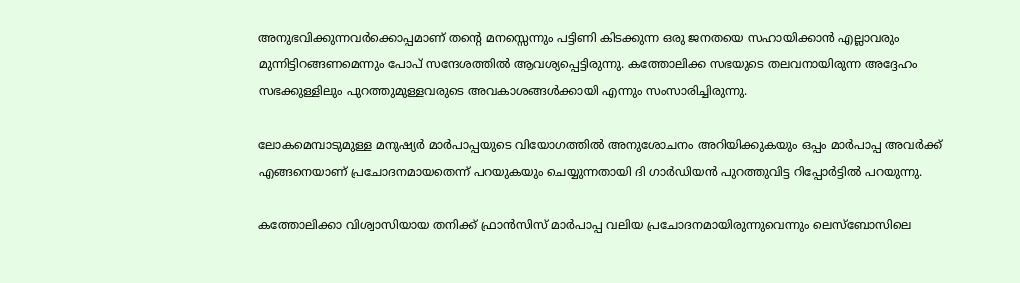അനുഭവിക്കുന്നവർക്കൊപ്പമാണ് തൻ്റെ മനസ്സെന്നും പട്ടിണി കിടക്കുന്ന ഒരു ജനതയെ സഹായിക്കാൻ എല്ലാവരും മുന്നിട്ടിറങ്ങണമെന്നും പോപ് സന്ദേശത്തിൽ ആവശ്യപ്പെട്ടിരുന്നു. കത്തോലിക്ക സഭയുടെ തലവനായിരുന്ന അദ്ദേഹം സഭക്കുള്ളിലും പുറത്തുമുള്ളവരുടെ അവകാശങ്ങൾക്കായി എന്നും സംസാരിച്ചിരുന്നു.

ലോകമെമ്പാടുമുള്ള മനുഷ്യർ മാർപാപ്പയുടെ വിയോഗത്തിൽ അനുശോചനം അറിയിക്കുകയും ഒപ്പം മാർപാപ്പ അവർക്ക് എങ്ങനെയാണ് പ്രചോദനമായതെന്ന് പറയുകയും ചെയ്യുന്നതായി ദി ഗാർഡിയൻ പുറത്തുവിട്ട റിപ്പോർട്ടിൽ പറയുന്നു.

കത്തോലിക്കാ വിശ്വാസിയായ തനിക്ക് ഫ്രാൻസിസ് മാർപാപ്പ വലിയ പ്രചോദനമായിരുന്നുവെന്നും ലെസ്ബോസിലെ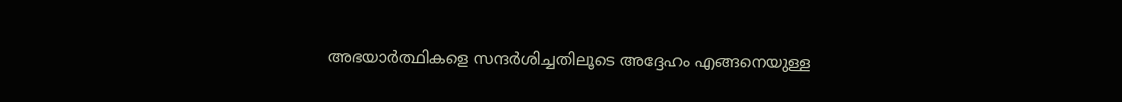അഭയാർത്ഥികളെ സന്ദർശിച്ചതിലൂടെ അദ്ദേഹം എങ്ങനെയുള്ള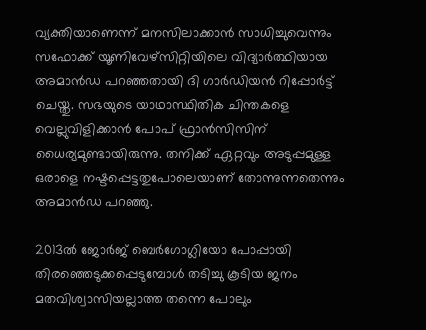വ്യക്തിയാണെന്ന് മനസിലാക്കാൻ സാധിച്ചുവെന്നും സഫോക്ക് യൂണിവേഴ്സിറ്റിയിലെ വിദ്യാർത്ഥിയായ അമാൻഡ പറഞ്ഞതായി ദി ഗാർഡിയൻ റിപ്പോർട്ട് ചെയ്തു. സഭയുടെ യാഥാസ്ഥിതിക ചിന്തകളെ വെല്ലുവിളിക്കാൻ പോപ് ഫ്രാൻസിസിന് ധൈര്യമുണ്ടായിരുന്നു. തനിക്ക് ഏറ്റവും അടുപ്പമുള്ള ഒരാളെ നഷ്ടപ്പെട്ടതുപോലെയാണ് തോന്നുന്നതെന്നും അമാൻഡ പറഞ്ഞു.

2013ൽ ജോർജ് ബെർഗോഗ്ലിയോ പോപ്പായി തിരഞ്ഞെടുക്കപ്പെടുമ്പോൾ തടിച്ചു കൂടിയ ജനം മതവിശ്വാസിയല്ലാത്ത തന്നെ പോലും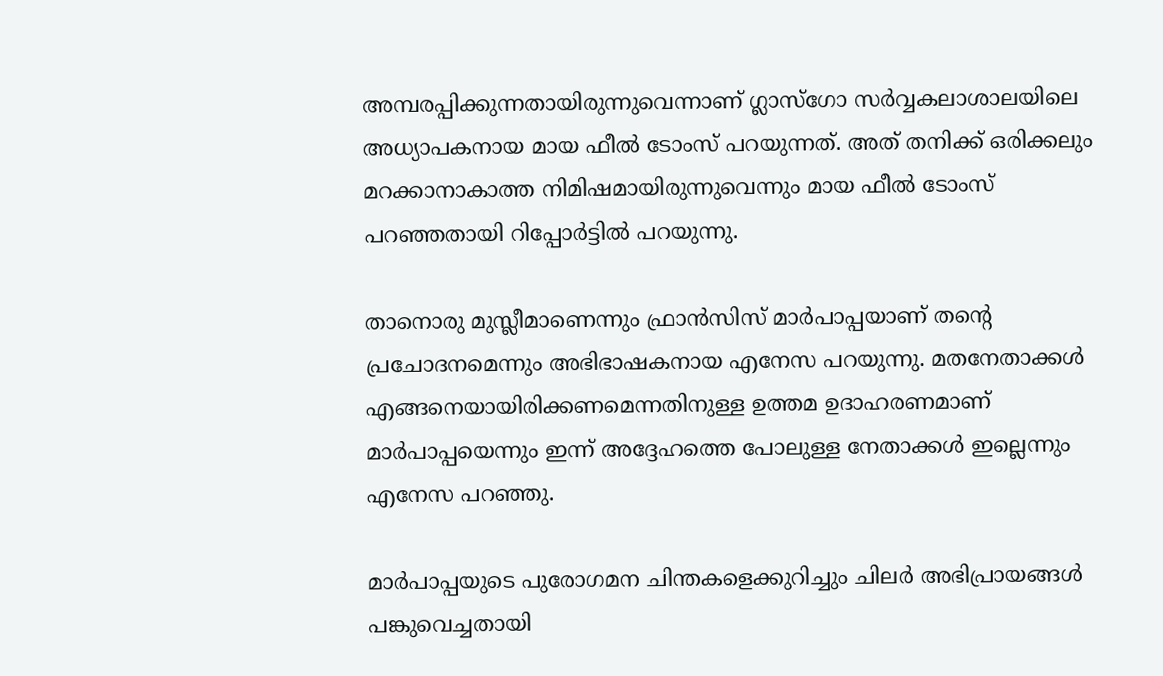അമ്പരപ്പിക്കുന്നതായിരുന്നുവെന്നാണ് ഗ്ലാസ്ഗോ സർവ്വകലാശാലയിലെ അധ്യാപകനായ മായ ഫീൽ ടോംസ് പറയുന്നത്. അത് തനിക്ക് ഒരിക്കലും മറക്കാനാകാത്ത നിമിഷമായിരുന്നുവെന്നും മായ ഫീൽ ടോംസ് പറഞ്ഞതായി റിപ്പോർട്ടിൽ പറയുന്നു.

താനൊരു മുസ്ലീമാണെന്നും ഫ്രാൻസിസ് മാർപാപ്പയാണ് തന്റെ പ്രചോദനമെന്നും അഭിഭാഷകനായ എനേസ പറയുന്നു. മതനേതാക്കൾ എങ്ങനെയായിരിക്കണമെന്നതിനുള്ള ഉത്തമ ഉദാഹരണമാണ് മാർപാപ്പയെന്നും ഇന്ന് അദ്ദേഹത്തെ പോലുള്ള നേതാക്കൾ ഇല്ലെന്നും എനേസ പറഞ്ഞു.

മാർപാപ്പയുടെ പുരോഗമന ചിന്തകളെക്കുറിച്ചും ചിലർ അഭിപ്രായങ്ങൾ പങ്കുവെച്ചതായി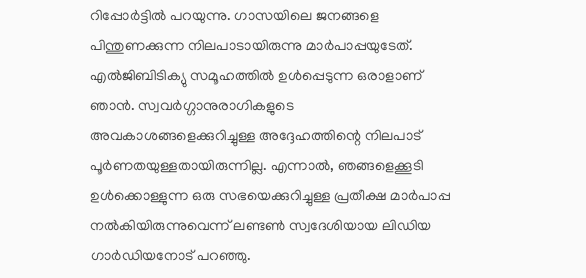റിപ്പോർട്ടിൽ പറയുന്നു. ഗാസയിലെ ജനങ്ങളെ പിന്തുണക്കുന്ന നിലപാടായിരുന്നു മാർപാപ്പയുടേത്. എൽജിബിടിക്യു സമൂഹത്തിൽ ഉൾപ്പെടുന്ന ഒരാളാണ് ഞാൻ. സ്വവർഗ്ഗാനുരാഗികളുടെ അവകാശങ്ങളെക്കുറിച്ചുള്ള അദ്ദേഹത്തിന്റെ നിലപാട് പൂർണതയുള്ളതായിരുന്നില്ല. എന്നാൽ, ഞങ്ങളെക്കൂടി ഉൾക്കൊള്ളുന്ന ഒരു സഭയെക്കുറിച്ചുള്ള പ്രതീക്ഷ മാർപാപ്പ നൽകിയിരുന്നുവെന്ന് ലണ്ടൺ സ്വദേശിയായ ലിഡിയ ഗാർഡിയനോട് പറഞ്ഞു.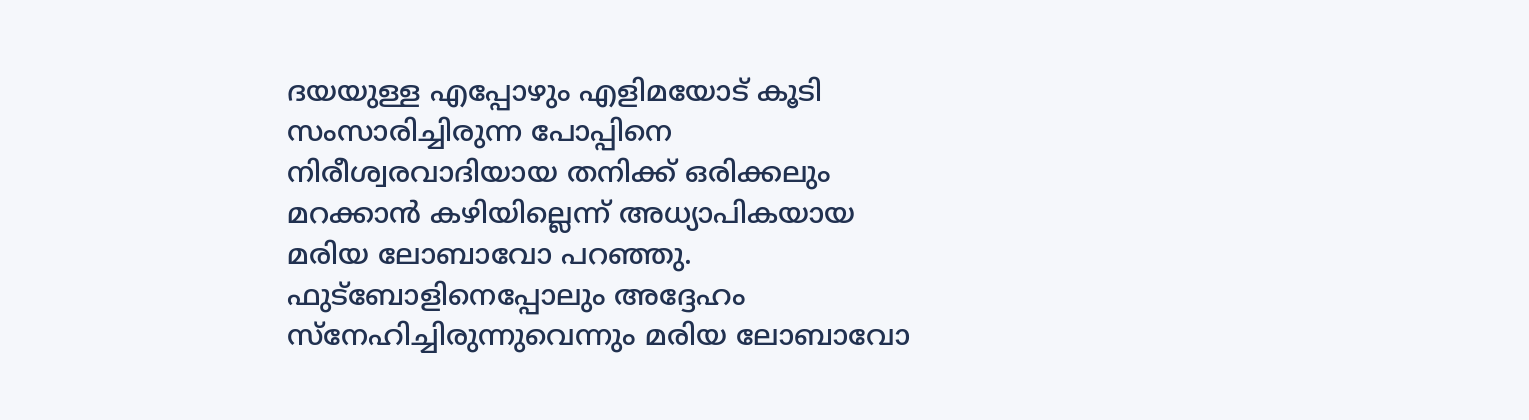ദയയുള്ള എപ്പോഴും എളിമയോട് കൂടി സംസാരിച്ചിരുന്ന പോപ്പിനെ നിരീശ്വരവാദിയായ തനിക്ക് ഒരിക്കലും മറക്കാൻ കഴിയില്ലെന്ന് അധ്യാപികയായ മരിയ ലോബാവോ പറഞ്ഞു. ഫുട്ബോളിനെപ്പോലും അദ്ദേഹം സ്നേഹിച്ചിരുന്നുവെന്നും മരിയ ലോബാവോ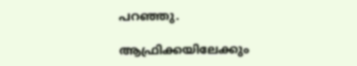പറഞ്ഞു.

ആഫ്രിക്കയിലേക്കും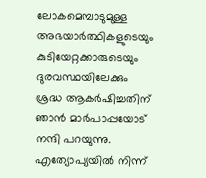ലോകമെമ്പാടുമുള്ള അഭയാർത്ഥികളുടെയും കുടിയേറ്റക്കാരുടെയും ദുരവസ്ഥയിലേക്കും ശ്രദ്ധ ആകർഷിച്ചതിന് ഞാൻ മാർപാപ്പയോട് നന്ദി പറയുന്നു. എത്യോപ്യയിൽ നിന്ന്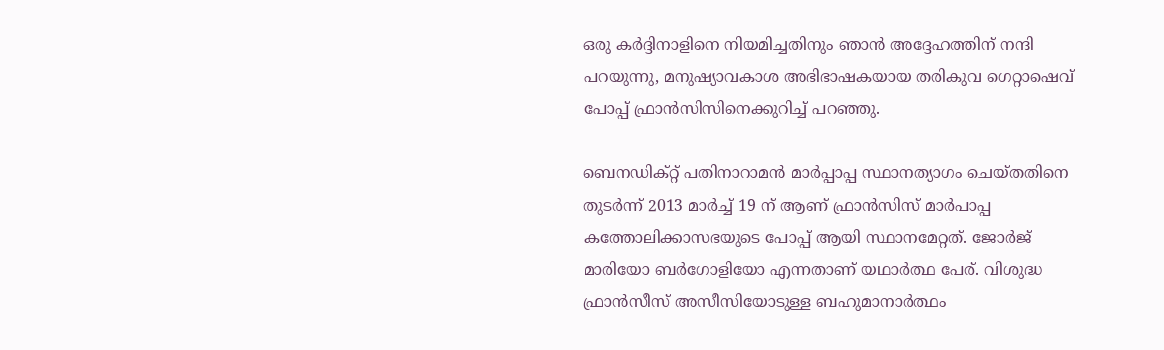ഒരു കർദ്ദിനാളിനെ നിയമിച്ചതിനും ഞാൻ അദ്ദേഹത്തിന് നന്ദി പറയുന്നു, മനുഷ്യാവകാശ അഭിഭാഷകയായ തരികുവ ഗെറ്റാഷെവ് പോപ്പ് ഫ്രാൻസിസിനെക്കുറിച്ച് പറഞ്ഞു.

ബെനഡിക്റ്റ് പതിനാറാമൻ മാർപ്പാപ്പ സ്ഥാനത്യാഗം ചെയ്തതിനെ തുടർന്ന് 2013 മാർച്ച് 19 ന് ആണ് ഫ്രാൻസിസ് മാർപാപ്പ കത്തോലിക്കാസഭയുടെ പോപ്പ് ആയി സ്ഥാനമേറ്റത്. ജോര്‍ജ് മാരിയോ ബര്‍ഗോളിയോ എന്നതാണ് യഥാർത്ഥ പേര്. വിശുദ്ധ ഫ്രാൻസീസ് അസീസിയോടുള്ള ബഹുമാനാർത്ഥം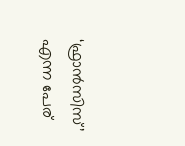‘ഫ്രാൻസിസ്’ എന്ന പേര്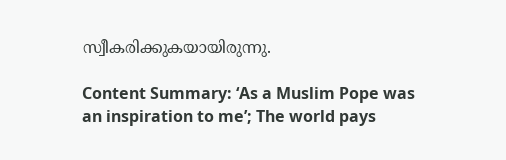സ്വീകരിക്കുകയായിരുന്നു.

Content Summary: ‘As a Muslim Pope was an inspiration to me’; The world pays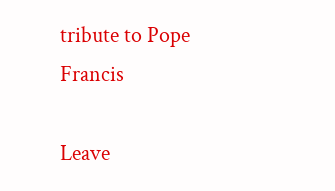tribute to Pope Francis

Leave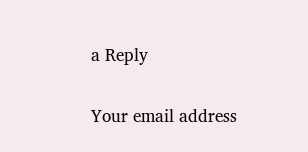a Reply

Your email address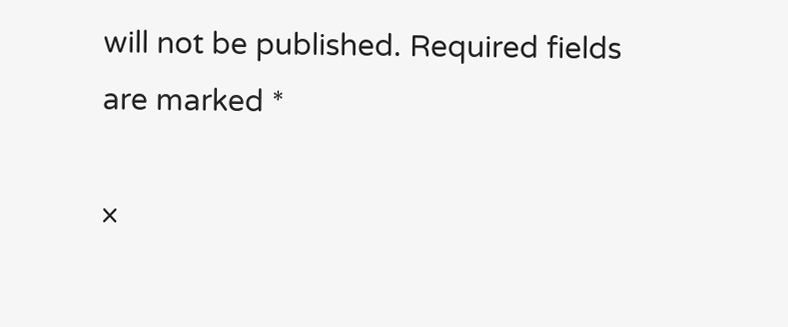will not be published. Required fields are marked *

×